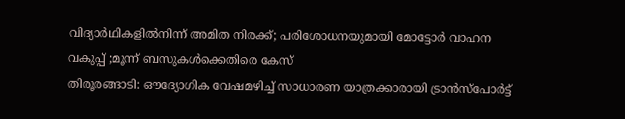വിദ്യാർഥികളിൽനിന്ന് അമിത നിരക്ക്; പരിശോധനയുമായി മോട്ടോർ വാഹന വകുപ്പ് ;മൂന്ന് ബസുകൾക്കെതിരെ കേസ്
തിരൂരങ്ങാടി: ഔദ്യോഗിക വേഷമഴിച്ച് സാധാരണ യാത്രക്കാരായി ട്രാൻസ്പോർട്ട്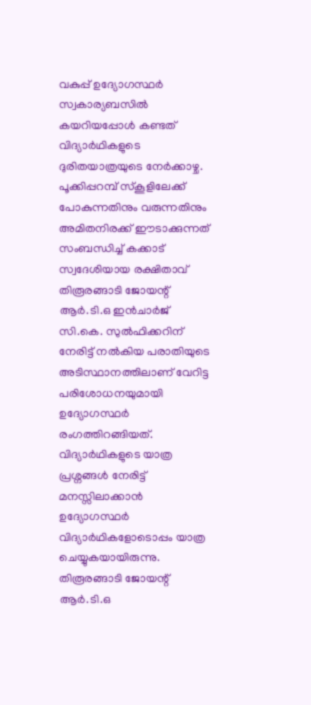വകുപ്പ് ഉദ്യോഗസ്ഥർ സ്വകാര്യബസിൽ കയറിയപ്പോൾ കണ്ടത് വിദ്യാർഥികളുടെ ദുരിതയാത്രയുടെ നേർക്കാഴ്ച. പൂക്കിപ്പറമ്പ് സ്കൂളിലേക്ക് പോകുന്നതിനും വരുന്നതിനും അമിതനിരക്ക് ഈടാക്കുന്നത് സംബന്ധിച്ച് കക്കാട് സ്വദേശിയായ രക്ഷിതാവ് തിരൂരങ്ങാടി ജോയന്റ് ആർ.ടി.ഒ ഇൻചാർജ് സി.കെ. സുൽഫിക്കറിന് നേരിട്ട് നൽകിയ പരാതിയുടെ അടിസ്ഥാനത്തിലാണ് വേറിട്ട പരിശോധനയുമായി ഉദ്യോഗസ്ഥർ രംഗത്തിറങ്ങിയത്. വിദ്യാർഥികളുടെ യാത്ര പ്രശ്നങ്ങൾ നേരിട്ട് മനസ്സിലാക്കാൻ ഉദ്യോഗസ്ഥർ വിദ്യാർഥികളോടൊപ്പം യാത്ര ചെയ്യുകയായിരുന്നു.
തിരൂരങ്ങാടി ജോയന്റ് ആർ.ടി.ഒ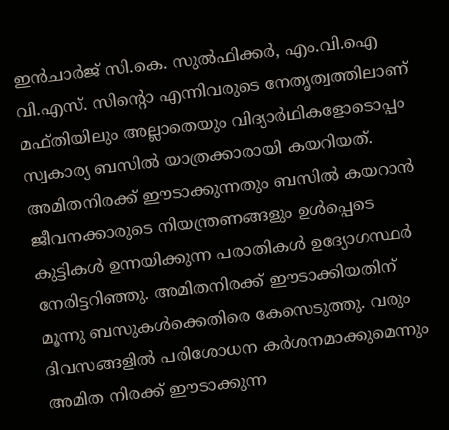ഇൻചാർജ് സി.കെ. സുൽഫിക്കർ, എം.വി.ഐ വി.എസ്. സിന്റൊ എന്നിവരുടെ നേതൃത്വത്തിലാണ് മഫ്തിയിലും അല്ലാതെയും വിദ്യാർഥികളോടൊപ്പം സ്വകാര്യ ബസിൽ യാത്രക്കാരായി കയറിയത്. അമിതനിരക്ക് ഈടാക്കുന്നതും ബസിൽ കയറാൻ ജീവനക്കാരുടെ നിയന്ത്രണങ്ങളും ഉൾപ്പെടെ കുട്ടികൾ ഉന്നയിക്കുന്ന പരാതികൾ ഉദ്യോഗസ്ഥർ നേരിട്ടറിഞ്ഞു. അമിതനിരക്ക് ഈടാക്കിയതിന് മൂന്നു ബസുകൾക്കെതിരെ കേസെടുത്തു. വരും ദിവസങ്ങളിൽ പരിശോധന കർശനമാക്കുമെന്നും അമിത നിരക്ക് ഈടാക്കുന്ന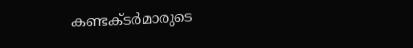കണ്ടക്ടർമാരുടെ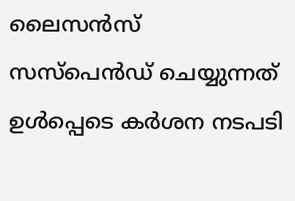ലൈസൻസ് സസ്പെൻഡ് ചെയ്യുന്നത് ഉൾപ്പെടെ കർശന നടപടി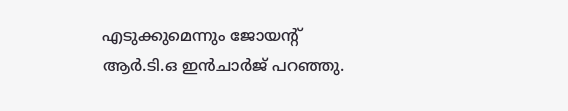എടുക്കുമെന്നും ജോയന്റ് ആർ.ടി.ഒ ഇൻചാർജ് പറഞ്ഞു.